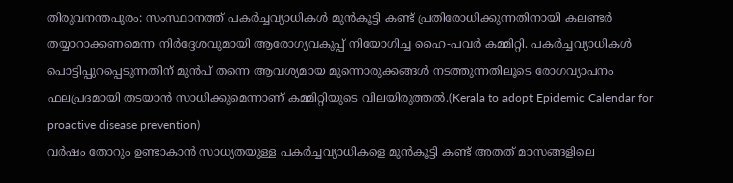തിരുവനന്തപുരം: സംസ്ഥാനത്ത് പകർച്ചവ്യാധികൾ മുൻകൂട്ടി കണ്ട് പ്രതിരോധിക്കുന്നതിനായി കലണ്ടർ തയ്യാറാക്കണമെന്ന നിർദ്ദേശവുമായി ആരോഗ്യവകുപ്പ് നിയോഗിച്ച ഹൈ-പവർ കമ്മിറ്റി. പകർച്ചവ്യാധികൾ പൊട്ടിപ്പുറപ്പെടുന്നതിന് മുൻപ് തന്നെ ആവശ്യമായ മുന്നൊരുക്കങ്ങൾ നടത്തുന്നതിലൂടെ രോഗവ്യാപനം ഫലപ്രദമായി തടയാൻ സാധിക്കുമെന്നാണ് കമ്മിറ്റിയുടെ വിലയിരുത്തൽ.(Kerala to adopt Epidemic Calendar for proactive disease prevention)
വർഷം തോറും ഉണ്ടാകാൻ സാധ്യതയുള്ള പകർച്ചവ്യാധികളെ മുൻകൂട്ടി കണ്ട് അതത് മാസങ്ങളിലെ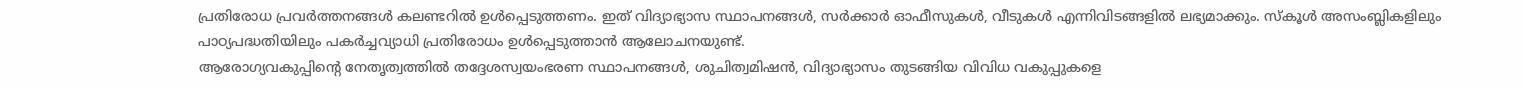പ്രതിരോധ പ്രവർത്തനങ്ങൾ കലണ്ടറിൽ ഉൾപ്പെടുത്തണം. ഇത് വിദ്യാഭ്യാസ സ്ഥാപനങ്ങൾ, സർക്കാർ ഓഫീസുകൾ, വീടുകൾ എന്നിവിടങ്ങളിൽ ലഭ്യമാക്കും. സ്കൂൾ അസംബ്ലികളിലും പാഠ്യപദ്ധതിയിലും പകർച്ചവ്യാധി പ്രതിരോധം ഉൾപ്പെടുത്താൻ ആലോചനയുണ്ട്.
ആരോഗ്യവകുപ്പിന്റെ നേതൃത്വത്തിൽ തദ്ദേശസ്വയംഭരണ സ്ഥാപനങ്ങൾ, ശുചിത്വമിഷൻ, വിദ്യാഭ്യാസം തുടങ്ങിയ വിവിധ വകുപ്പുകളെ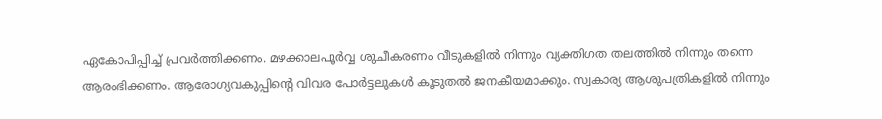ഏകോപിപ്പിച്ച് പ്രവർത്തിക്കണം. മഴക്കാലപൂർവ്വ ശുചീകരണം വീടുകളിൽ നിന്നും വ്യക്തിഗത തലത്തിൽ നിന്നും തന്നെ ആരംഭിക്കണം. ആരോഗ്യവകുപ്പിന്റെ വിവര പോർട്ടലുകൾ കൂടുതൽ ജനകീയമാക്കും. സ്വകാര്യ ആശുപത്രികളിൽ നിന്നും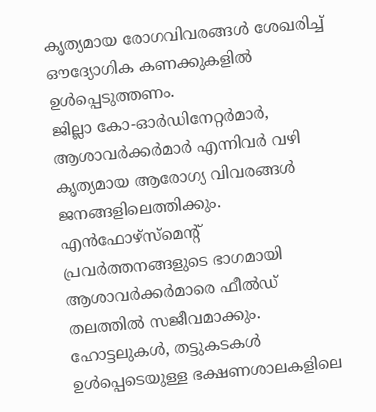കൃത്യമായ രോഗവിവരങ്ങൾ ശേഖരിച്ച് ഔദ്യോഗിക കണക്കുകളിൽ ഉൾപ്പെടുത്തണം.
ജില്ലാ കോ-ഓർഡിനേറ്റർമാർ, ആശാവർക്കർമാർ എന്നിവർ വഴി കൃത്യമായ ആരോഗ്യ വിവരങ്ങൾ ജനങ്ങളിലെത്തിക്കും. എൻഫോഴ്സ്മെന്റ് പ്രവർത്തനങ്ങളുടെ ഭാഗമായി ആശാവർക്കർമാരെ ഫീൽഡ് തലത്തിൽ സജീവമാക്കും. ഹോട്ടലുകൾ, തട്ടുകടകൾ ഉൾപ്പെടെയുള്ള ഭക്ഷണശാലകളിലെ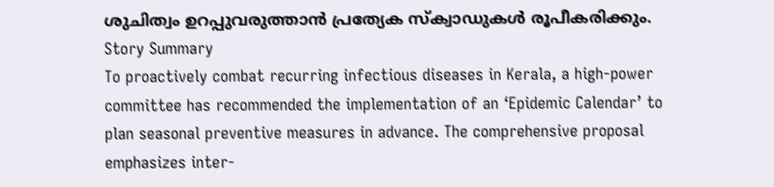ശുചിത്വം ഉറപ്പുവരുത്താൻ പ്രത്യേക സ്ക്വാഡുകൾ രൂപീകരിക്കും.
Story Summary
To proactively combat recurring infectious diseases in Kerala, a high-power committee has recommended the implementation of an ‘Epidemic Calendar’ to plan seasonal preventive measures in advance. The comprehensive proposal emphasizes inter-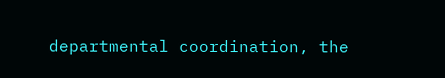departmental coordination, the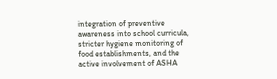integration of preventive awareness into school curricula, stricter hygiene monitoring of food establishments, and the active involvement of ASHA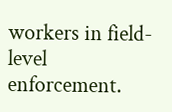workers in field-level enforcement.